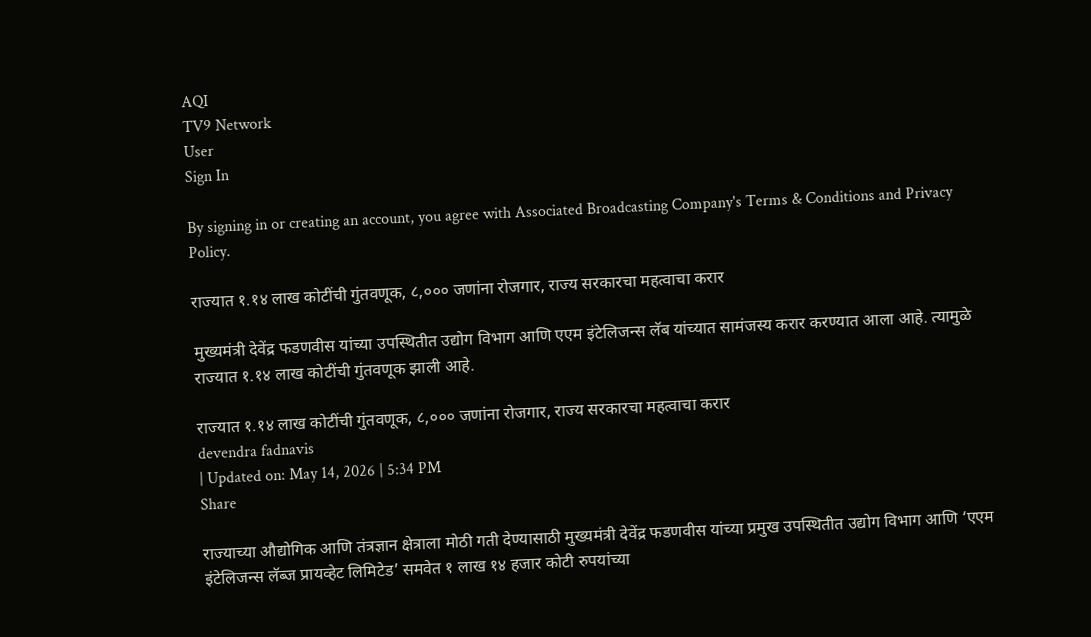AQI
TV9 Network
User
Sign In

By signing in or creating an account, you agree with Associated Broadcasting Company's Terms & Conditions and Privacy Policy.

राज्यात १.१४ लाख कोटींची गुंतवणूक, ८,००० जणांना रोजगार, राज्य सरकारचा महत्वाचा करार

मुख्यमंत्री देवेंद्र फडणवीस यांच्या उपस्थितीत उद्योग विभाग आणि एएम इंटेलिजन्स लॅब यांच्यात सामंजस्य करार करण्यात आला आहे. त्यामुळे राज्यात १.१४ लाख कोटींची गुंतवणूक झाली आहे.

राज्यात १.१४ लाख कोटींची गुंतवणूक, ८,००० जणांना रोजगार, राज्य सरकारचा महत्वाचा करार
devendra fadnavis
| Updated on: May 14, 2026 | 5:34 PM
Share

राज्याच्या औद्योगिक आणि तंत्रज्ञान क्षेत्राला मोठी गती देण्यासाठी मुख्यमंत्री देवेंद्र फडणवीस यांच्या प्रमुख उपस्थितीत उद्योग विभाग आणि ‘एएम इंटेलिजन्स लॅब्ज प्रायव्हेट लिमिटेड’ समवेत १ लाख १४ हजार कोटी रुपयांच्या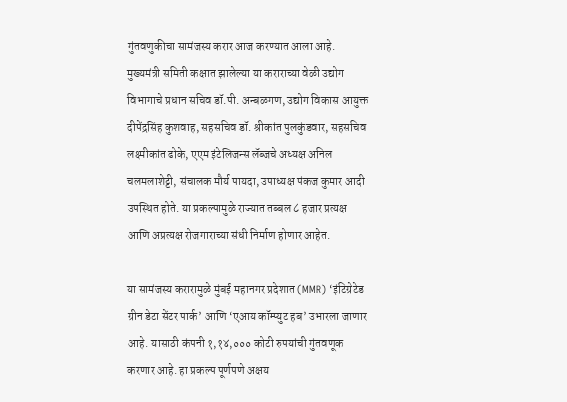गुंतवणुकीचा सामंजस्य करार आज करण्यात आला आहे. मुख्यमंत्री समिती कक्षात झालेल्या या कराराच्या वेळी उद्योग विभागाचे प्रधान सचिव डॉ.पी. अन्बळगण, उद्योग विकास आयुक्त दीपेंद्रसिंह कुशवाह, सहसचिव डॉ. श्रीकांत पुलकुंडवार, सहसचिव लक्ष्मीकांत ढोके, एएम इंटेलिजन्स लॅब्जचे अध्यक्ष अनिल चलमलाशेट्टी, संचालक मौर्य पायदा, उपाध्यक्ष पंकज कुमार आदी उपस्थित होते. या प्रकल्पामुळे राज्यात तब्बल ८ हजार प्रत्यक्ष आणि अप्रत्यक्ष रोजगाराच्या संधी निर्माण होणार आहेत.

या सामंजस्य करारामुळे मुंबई महानगर प्रदेशात (MMR) ‘इंटिग्रेटेड ग्रीन डेटा सेंटर पार्क’ आणि ‘एआय कॉम्प्युट हब’ उभारला जाणार आहे. यासाठी कंपनी १,१४,००० कोटी रुपयांची गुंतवणूक करणार आहे. हा प्रकल्प पूर्णपणे अक्षय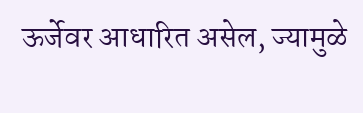ऊर्जेवर आधारित असेल, ज्यामुळे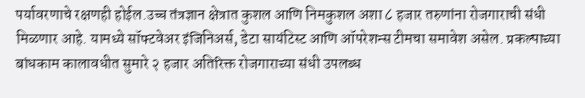पर्यावरणाचे रक्षणही होईल.उच्च तंत्रज्ञान क्षेत्रात कुशल आणि निमकुशल अशा ८ हजार तरुणांना रोजगाराची संधी मिळणार आहे. यामध्ये सॉफ्टवेअर इंजिनिअर्स, डेटा सायंटिस्ट आणि ऑपरेशन्स टीमचा समावेश असेल. प्रकल्पाच्या बांधकाम कालावधीत सुमारे २ हजार अतिरिक्त रोजगाराच्या संधी उपलब्ध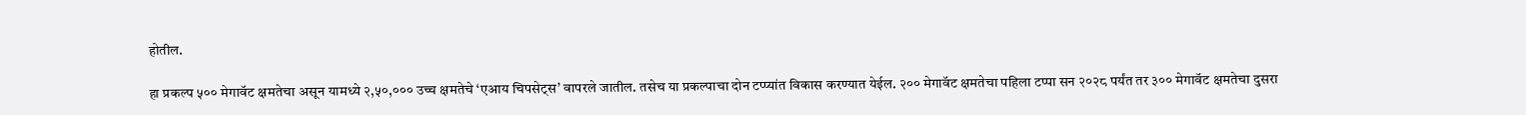होतील.

हा प्रकल्प ५०० मेगावॅट क्षमतेचा असून यामध्ये २,५०,००० उच्च क्षमतेचे ‘एआय चिपसेट्स’ वापरले जातील. तसेच या प्रकल्पाचा दोन टप्प्यांत विकास करण्यात येईल. २०० मेगावॅट क्षमतेचा पहिला टप्पा सन २०२८ पर्यंत तर ३०० मेगावॅट क्षमतेचा दुसरा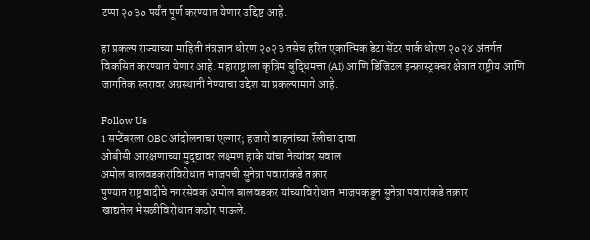टप्पा २०३० पर्यंत पूर्ण करण्यात येणार उद्दिष्ट आहे.

हा प्रकल्प राज्याच्या माहिती तंत्रज्ञान धोरण २०२३ तसेच हरित एकात्मिक डेटा सेंटर पार्क धोरण २०२४ अंतर्गत विकसित करण्यात येणार आहे. महाराष्ट्राला कृत्रिम बुद्धिमत्ता (AI) आणि डिजिटल इन्फ्रास्ट्रक्चर क्षेत्रात राष्ट्रीय आणि जागतिक स्तरावर अग्रस्थानी नेण्याचा उद्देश या प्रकल्पामागे आहे.

Follow Us
1 सप्टेंबरला OBC आंदोलनाचा एल्गार; हजारो वाहनांच्या रॅलीचा दावा
ओबीसी आरक्षणाच्या मुद्द्यावर लक्ष्मण हाके यांचा नेत्यांवर सवाल
अमोल बालवडकरांविरोधात भाजपची सुनेत्रा पवारांकडे तक्रार
पुण्यात राष्ट्रवादीचे नगरसेवक अमोल बालवडकर यांच्याविरोधात भाजपकडून सुनेत्रा पवारांकडे तक्रार
खाद्यतेल भेसळीविरोधात कठोर पाऊले.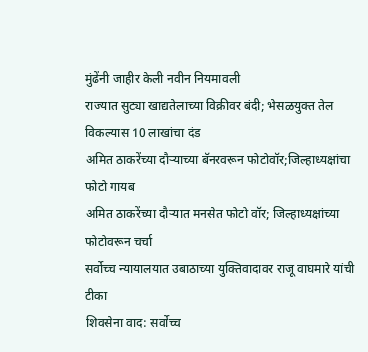मुंढेंनी जाहीर केली नवीन नियमावली
राज्यात सुट्या खाद्यतेलाच्या विक्रीवर बंदी; भेसळयुक्त तेल विकल्यास 10 लाखांचा दंड
अमित ठाकरेंच्या दौऱ्याच्या बॅनरवरून फोटोवॉर;जिल्हाध्यक्षांचा फोटो गायब
अमित ठाकरेंच्या दौऱ्यात मनसेत फोटो वॉर; जिल्हाध्यक्षांच्या फोटोवरून चर्चा
सर्वोच्च न्यायालयात उबाठाच्या युक्तिवादावर राजू वाघमारे यांची टीका
शिवसेना वाद: सर्वोच्च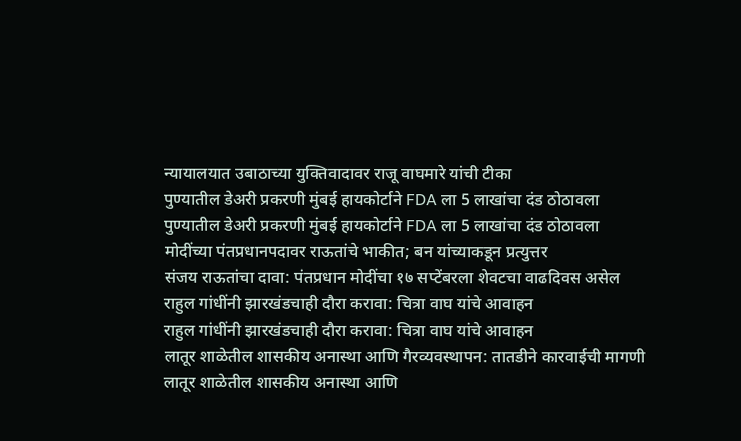न्यायालयात उबाठाच्या युक्तिवादावर राजू वाघमारे यांची टीका
पुण्यातील डेअरी प्रकरणी मुंबई हायकोर्टाने FDA ला 5 लाखांचा दंड ठोठावला
पुण्यातील डेअरी प्रकरणी मुंबई हायकोर्टाने FDA ला 5 लाखांचा दंड ठोठावला
मोदींच्या पंतप्रधानपदावर राऊतांचे भाकीत; बन यांच्याकडून प्रत्युत्तर
संजय राऊतांचा दावा: पंतप्रधान मोदींचा १७ सप्टेंबरला शेवटचा वाढदिवस असेल
राहुल गांधींनी झारखंडचाही दौरा करावा: चित्रा वाघ यांचे आवाहन
राहुल गांधींनी झारखंडचाही दौरा करावा: चित्रा वाघ यांचे आवाहन
लातूर शाळेतील शासकीय अनास्था आणि गैरव्यवस्थापन: तातडीने कारवाईची मागणी
लातूर शाळेतील शासकीय अनास्था आणि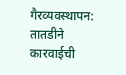गैरव्यवस्थापन: तातडीने कारवाईची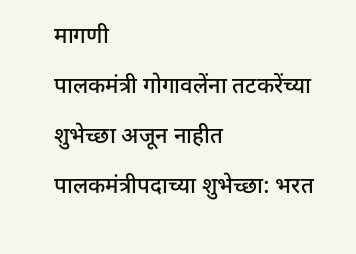मागणी
पालकमंत्री गोगावलेंना तटकरेंच्या शुभेच्छा अजून नाहीत
पालकमंत्रीपदाच्या शुभेच्छा: भरत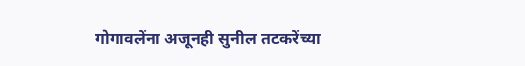गोगावलेंना अजूनही सुनील तटकरेंच्या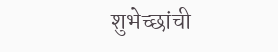शुभेच्छांची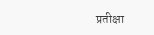प्रतीक्षा